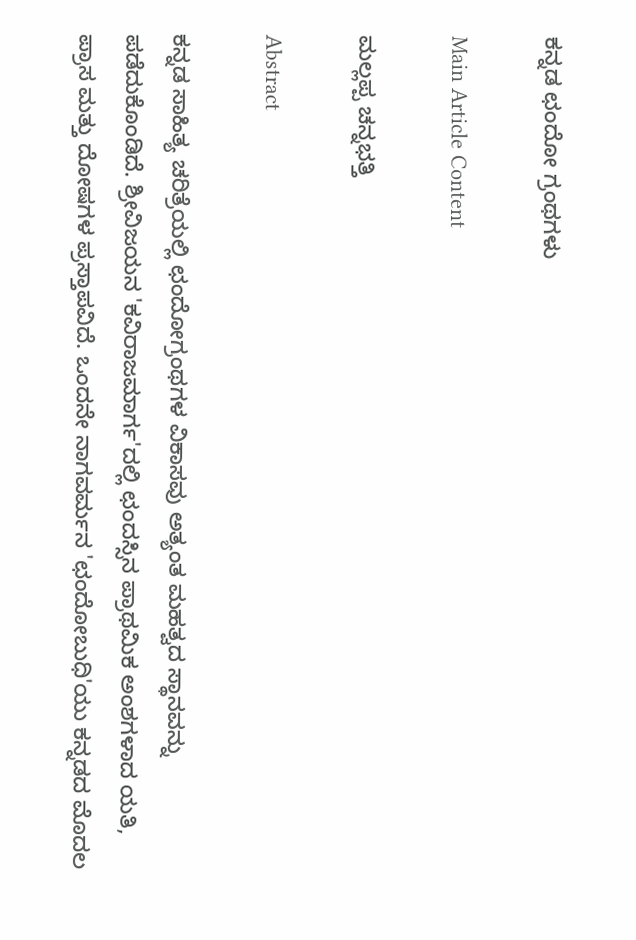ಕನ್ನಡ ಛಂದೋ ಗ್ರಂಥಗಳು

Main Article Content

ಮಲ್ಲಪ್ಪ ಚನ್ನಭತ್ತಿ

Abstract

ಕನ್ನಡ ಸಾಹಿತ್ಯ ಚರಿತ್ರೆಯಲ್ಲಿ ಛಂದೋಗ್ರಂಥಗಳ ವಿಕಾಸವು ಅತ್ಯಂತ ಮಹತ್ವದ ಸ್ಥಾನವನ್ನು ಪಡೆದುಕೊಂಡಿದೆ. ಶ್ರೀವಿಜಯನ 'ಕವಿರಾಜಮಾರ್ಗ'ದಲ್ಲಿ ಛಂದಸ್ಸಿನ ಪ್ರಾಥಮಿಕ ಅಂಶಗಳಾದ ಯತಿ, ಪ್ರಾಸ ಮತ್ತು ದೋಷಗಳ ಪ್ರಸ್ತಾಪವಿದೆ. ಒಂದನೇ ನಾಗವರ್ಮನ 'ಛಂದೋಬುಧಿ'ಯು ಕನ್ನಡದ ಮೊದಲ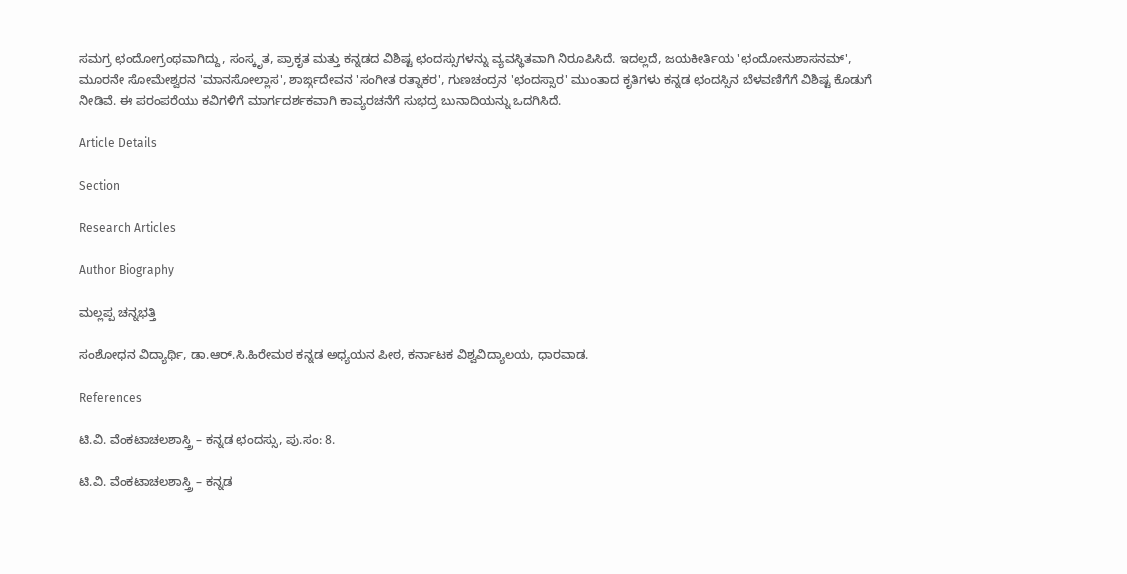ಸಮಗ್ರ ಛಂದೋಗ್ರಂಥವಾಗಿದ್ದು, ಸಂಸ್ಕೃತ, ಪ್ರಾಕೃತ ಮತ್ತು ಕನ್ನಡದ ವಿಶಿಷ್ಟ ಛಂದಸ್ಸುಗಳನ್ನು ವ್ಯವಸ್ಥಿತವಾಗಿ ನಿರೂಪಿಸಿದೆ. ಇದಲ್ಲದೆ, ಜಯಕೀರ್ತಿಯ 'ಛಂದೋನುಶಾಸನಮ್', ಮೂರನೇ ಸೋಮೇಶ್ವರನ 'ಮಾನಸೋಲ್ಲಾಸ', ಶಾರ್ಙ್ಗದೇವನ 'ಸಂಗೀತ ರತ್ನಾಕರ', ಗುಣಚಂದ್ರನ 'ಛಂದಸ್ಸಾರ' ಮುಂತಾದ ಕೃತಿಗಳು ಕನ್ನಡ ಛಂದಸ್ಸಿನ ಬೆಳವಣಿಗೆಗೆ ವಿಶಿಷ್ಟ ಕೊಡುಗೆ ನೀಡಿವೆ. ಈ ಪರಂಪರೆಯು ಕವಿಗಳಿಗೆ ಮಾರ್ಗದರ್ಶಕವಾಗಿ ಕಾವ್ಯರಚನೆಗೆ ಸುಭದ್ರ ಬುನಾದಿಯನ್ನು ಒದಗಿಸಿದೆ.

Article Details

Section

Research Articles

Author Biography

ಮಲ್ಲಪ್ಪ ಚನ್ನಭತ್ತಿ

ಸಂಶೋಧನ ವಿದ್ಯಾರ್ಥಿ, ಡಾ.ಆ‌ರ್.ಸಿ.ಹಿರೇಮಠ ಕನ್ನಡ ಅಧ್ಯಯನ ಪೀಠ, ಕರ್ನಾಟಕ ವಿಶ್ವವಿದ್ಯಾಲಯ, ಧಾರವಾಡ.

References

ಟಿ.ವಿ. ವೆಂಕಟಾಚಲಶಾಸ್ತ್ರಿ – ಕನ್ನಡ ಛಂದಸ್ಸು, ಪು.ಸಂ: 8.

ಟಿ.ವಿ. ವೆಂಕಟಾಚಲಶಾಸ್ತ್ರಿ – ಕನ್ನಡ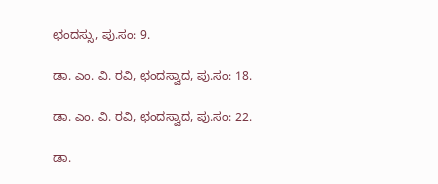ಛಂದಸ್ಸು, ಪು.ಸಂ: 9.

ಡಾ. ಎಂ. ವಿ. ರವಿ, ಛಂದಸ್ವಾದ, ಪು.ಸಂ: 18.

ಡಾ. ಎಂ. ವಿ. ರವಿ, ಛಂದಸ್ವಾದ, ಪು.ಸಂ: 22.

ಡಾ.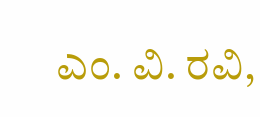ಎಂ. ವಿ. ರವಿ,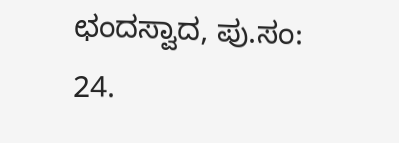ಛಂದಸ್ವಾದ, ಪು.ಸಂ: 24.